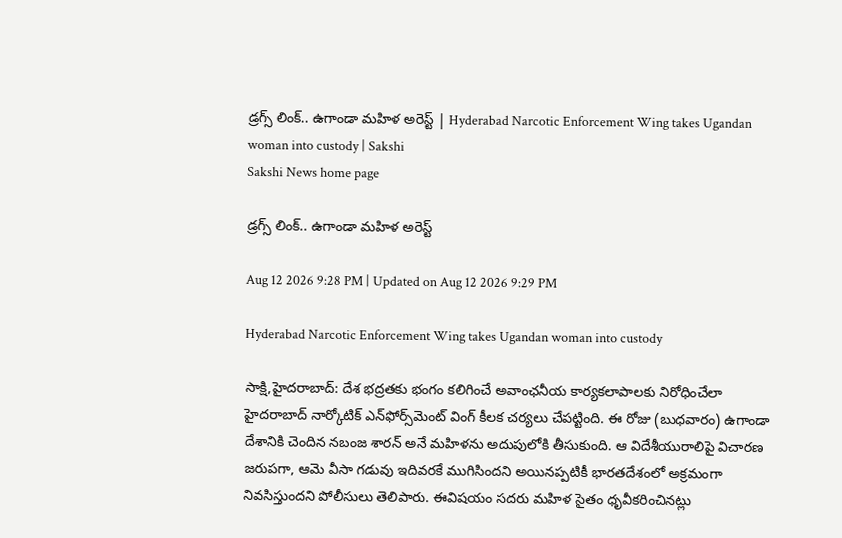డ్రగ్స్‌ లింక్‌.. ఉగాండా మహిళ అరెస్ట్‌ | Hyderabad Narcotic Enforcement Wing takes Ugandan woman into custody | Sakshi
Sakshi News home page

డ్రగ్స్‌ లింక్‌.. ఉగాండా మహిళ అరెస్ట్‌

Aug 12 2026 9:28 PM | Updated on Aug 12 2026 9:29 PM

Hyderabad Narcotic Enforcement Wing takes Ugandan woman into custody

సాక్షి,హైదరాబాద్: దేశ భద్రతకు భంగం కలిగించే అవాంఛనీయ కార్యకలాపాలకు నిరోధించేలా హైదరాబాద్ నార్కోటిక్ ఎన్‌ఫోర్స్‌మెంట్ వింగ్ కీలక చర్యలు చేపట్టింది. ఈ రోజు (బుధవారం) ఉగాండా దేశానికి చెందిన నబంజ శారన్ అనే మహిళను అదుపులోకి తీసుకుంది. ఆ విదేశీయురాలిపై విచారణ జరుపగా, ఆమె వీసా గడువు ఇదివరకే ముగిసిందని అయినప్పటికీ భారతదేశంలో అక్రమంగా నివసిస్తుందని పోలీసులు తెలిపారు. ఈవిషయం సదరు మహిళ సైతం ధృవీకరించినట్లు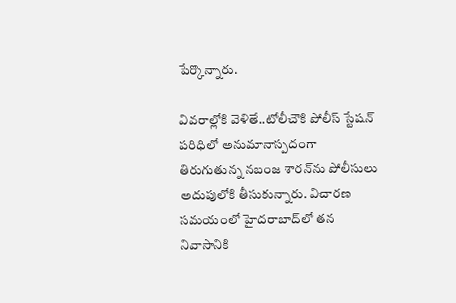పేర్కొన్నారు.

వివరాల్లోకి వెళితే..టోలీచౌకి పోలీస్ స్టేషన్ పరిధిలో అనుమానాస్పదంగా తిరుగుతున్న నబంజ శారన్‌ను పోలీసులు అదుపులోకి తీసుకున్నారు. విచారణ సమయంలో హైదరాబాద్‌లో తన నివాసానికి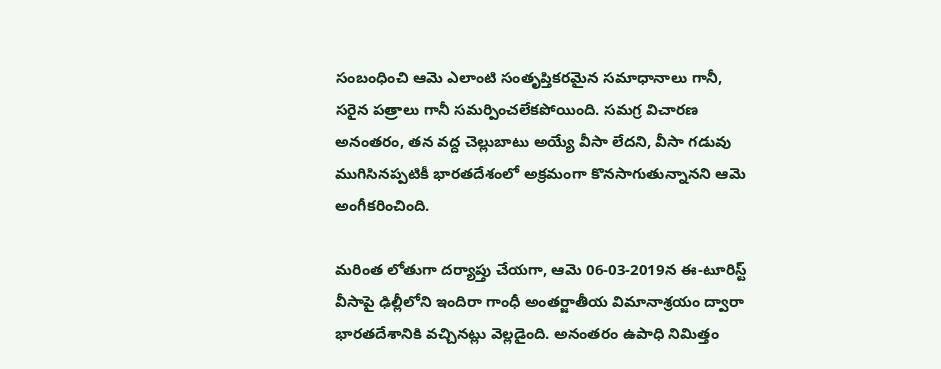సంబంధించి ఆమె ఎలాంటి సంతృప్తికరమైన సమాధానాలు గానీ, సరైన పత్రాలు గానీ సమర్పించలేకపోయింది. సమగ్ర విచారణ అనంతరం, తన వద్ద చెల్లుబాటు అయ్యే వీసా లేదని, వీసా గడువు ముగిసినప్పటికీ భారతదేశంలో అక్రమంగా కొనసాగుతున్నానని ఆమె అంగీకరించింది.

మరింత లోతుగా దర్యాప్తు చేయగా, ఆమె 06-03-2019న ఈ-టూరిస్ట్ వీసాపై ఢిల్లీలోని ఇందిరా గాంధీ అంతర్జాతీయ విమానాశ్రయం ద్వారా భారతదేశానికి వచ్చినట్లు వెల్లడైంది. అనంతరం ఉపాధి నిమిత్తం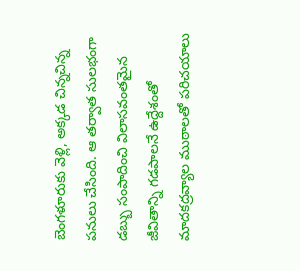బెంగళూరుకు వెళ్లి, అక్కడ చిన్నచిన్న పనులు చేసింది. ఆ తర్వాత సులభంగా డబ్బు సంపాదించి విలాసవంతమైన జీవితాన్ని గడపాలనే ఉద్దేశంతో మాదకద్రవ్యాల ముఠాలతో పరిచయాలు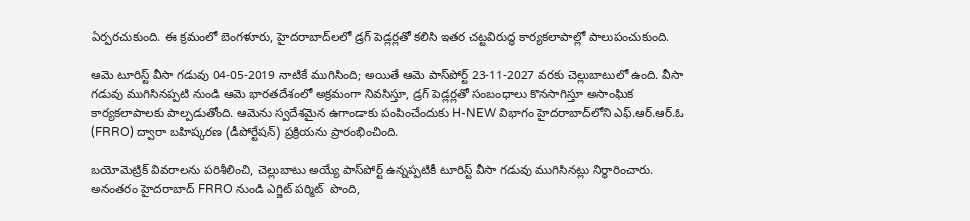ఏర్పరచుకుంది. ఈ క్రమంలో బెంగళూరు, హైదరాబాద్‌లలో డ్రగ్ పెడ్లర్లతో కలిసి ఇతర చట్టవిరుద్ధ కార్యకలాపాల్లో పాలుపంచుకుంది.

ఆమె టూరిస్ట్ వీసా గడువు 04-05-2019 నాటికే ముగిసింది; అయితే ఆమె పాస్‌పోర్ట్ 23-11-2027 వరకు చెల్లుబాటులో ఉంది. వీసా గడువు ముగిసినప్పటి నుండి ఆమె భారతదేశంలో అక్రమంగా నివసిస్తూ, డ్రగ్ పెడ్లర్లతో సంబంధాలు కొనసాగిస్తూ అసాంఘిక కార్యకలాపాలకు పాల్పడుతోంది. ఆమెను స్వదేశమైన ఉగాండాకు పంపించేందుకు H-NEW విభాగం హైదరాబాద్‌లోని ఎఫ్.ఆర్.ఆర్.ఓ (FRRO) ద్వారా బహిష్కరణ (డీపోర్టేషన్) ప్రక్రియను ప్రారంభించింది.

బయోమెట్రిక్ వివరాలను పరిశీలించి, చెల్లుబాటు అయ్యే పాస్‌పోర్ట్ ఉన్నప్పటికీ టూరిస్ట్ వీసా గడువు ముగిసినట్లు నిర్ధారించారు. అనంతరం హైదరాబాద్ FRRO నుండి ఎగ్జిట్ పర్మిట్  పొంది,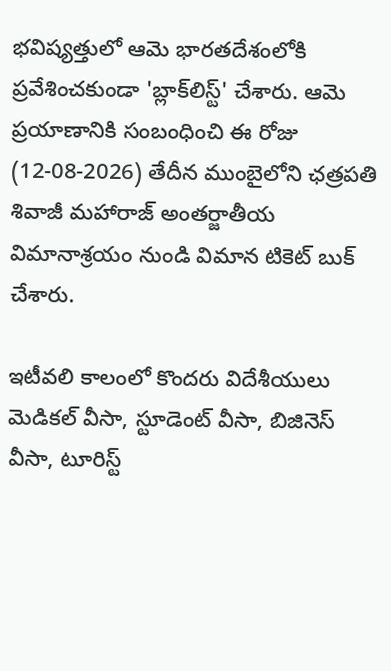భవిష్యత్తులో ఆమె భారతదేశంలోకి ప్రవేశించకుండా 'బ్లాక్‌లిస్ట్' చేశారు. ఆమె ప్రయాణానికి సంబంధించి ఈ రోజు (12-08-2026) తేదీన ముంబైలోని ఛత్రపతి శివాజీ మహారాజ్ అంతర్జాతీయ విమానాశ్రయం నుండి విమాన టికెట్ బుక్ చేశారు.

ఇటీవలి కాలంలో కొందరు విదేశీయులు మెడికల్ వీసా, స్టూడెంట్ వీసా, బిజినెస్ వీసా, టూరిస్ట్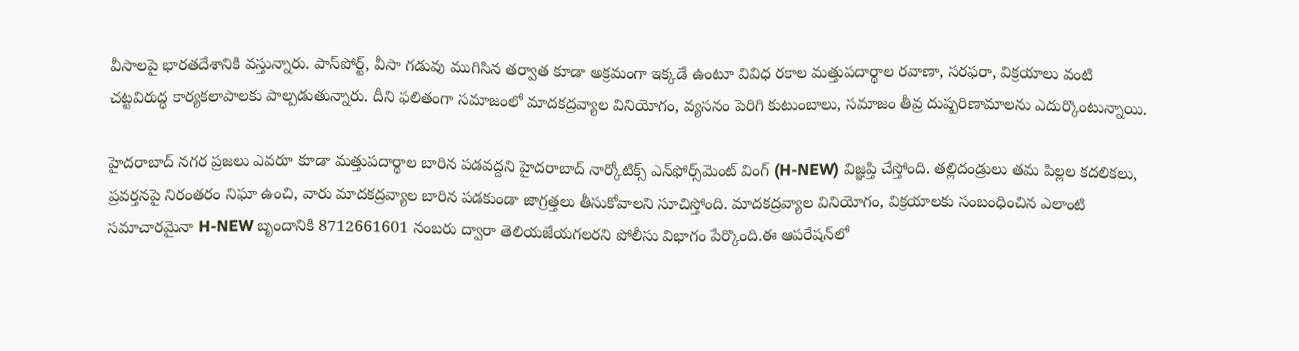వీసాలపై భారతదేశానికి వస్తున్నారు. పాస్‌పోర్ట్, వీసా గడువు ముగిసిన తర్వాత కూడా అక్రమంగా ఇక్కడే ఉంటూ వివిధ రకాల మత్తుపదార్థాల రవాణా, సరఫరా, విక్రయాలు వంటి చట్టవిరుద్ధ కార్యకలాపాలకు పాల్పడుతున్నారు. దీని ఫలితంగా సమాజంలో మాదకద్రవ్యాల వినియోగం, వ్యసనం పెరిగి కుటుంబాలు, సమాజం తీవ్ర దుష్పరిణామాలను ఎదుర్కొంటున్నాయి.

హైదరాబాద్ నగర ప్రజలు ఎవరూ కూడా మత్తుపదార్థాల బారిన పడవద్దని హైదరాబాద్ నార్కోటిక్స్ ఎన్‌ఫోర్స్‌మెంట్ వింగ్ (H-NEW) విజ్ఞప్తి చేస్తోంది. తల్లిదండ్రులు తమ పిల్లల కదలికలు, ప్రవర్తనపై నిరంతరం నిఘా ఉంచి, వారు మాదకద్రవ్యాల బారిన పడకుండా జాగ్రత్తలు తీసుకోవాలని సూచిస్తోంది. మాదకద్రవ్యాల వినియోగం, విక్రయాలకు సంబంధించిన ఎలాంటి సమాచారమైనా H-NEW బృందానికి 8712661601 నంబరు ద్వారా తెలియజేయగలరని పోలీసు విభాగం పేర్కొంది.ఈ ఆపరేషన్‌లో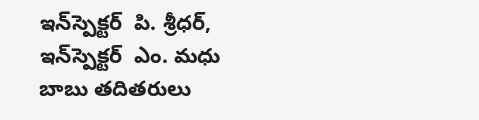ఇన్‌స్పెక్టర్  పి. శ్రీధర్, ఇన్‌స్పెక్టర్  ఎం. మధు బాబు తదితరులు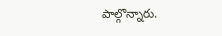పాల్గొన్నారు.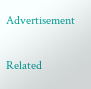Advertisement

Related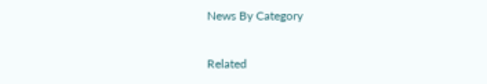News By Category

Related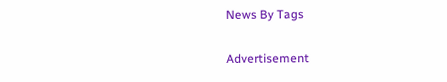News By Tags

Advertisement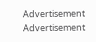Advertisement
Advertisement